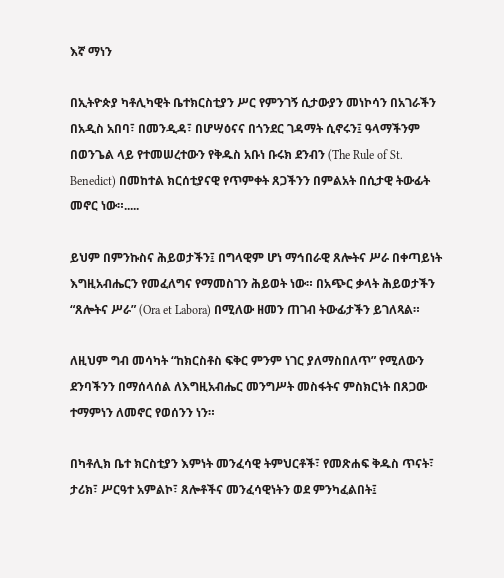እኛ ማነን

በኢትዮጵያ ካቶሊካዊት ቤተክርስቲያን ሥር የምንገኝ ሲታውያን መነኮሳን በአገራችን በአዲስ አበባ፣ በመንዲዳ፣ በሆሣዕናና በጎንደር ገዳማት ሲኖሩን፤ ዓላማችንም በወንጌል ላይ የተመሠረተውን የቅዱስ አቡነ ቡሩክ ደንብን (The Rule of St. Benedict) በመከተል ክርሰቲያናዊ የጥምቀት ጸጋችንን በምልአት በሲታዊ ትውፊት መኖር ነው።.....

ይህም በምንኩስና ሕይወታችን፤ በግላዊም ሆነ ማኅበራዊ ጸሎትና ሥራ በቀጣይነት እግዚአብሔርን የመፈለግና የማመስገን ሕይወት ነው። በአጭር ቃላት ሕይወታችን “ጸሎትና ሥራ” (Ora et Labora) በሚለው ዘመን ጠገብ ትውፊታችን ይገለጻል።

ለዚህም ግብ መሳካት “ከክርስቶስ ፍቅር ምንም ነገር ያለማስበለጥ” የሚለውን ደንባችንን በማሰላሰል ለእግዚአብሔር መንግሥት መስፋትና ምስክርነት በጸጋው ተማምነን ለመኖር የወሰንን ነን።

በካቶሊክ ቤተ ክርስቲያን እምነት መንፈሳዊ ትምህርቶች፣ የመጽሐፍ ቅዱስ ጥናት፣ ታሪክ፣ ሥርዓተ አምልኮ፣ ጸሎቶችና መንፈሳዊነትን ወደ ምንካፈልበት፤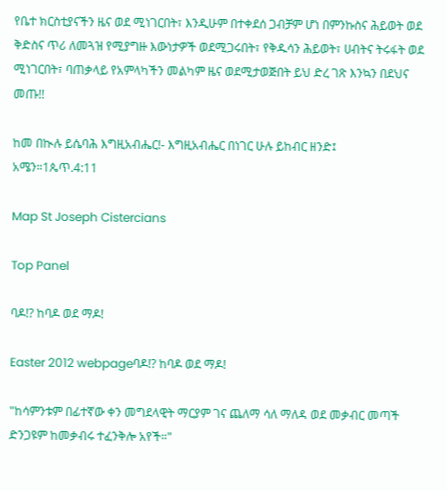የቤተ ክርስቲያናችን ዜና ወደ ሚነገርበት፣ እንዲሁም በተቀደሰ ጋብቻም ሆነ በምንኩስና ሕይወት ወደ ቅድስና ጥሪ ለመጓዝ የሚያግዙ እውነታዎች ወደሚጋሩበት፣ የቅዱሳን ሕይወት፣ ሀብትና ትሩፋት ወደ ሚነገርበት፣ ባጠቃላይ የአምላካችን መልካም ዜና ወደሚታወጅበት ይህ ድረ ገጽ እንኳን በደህና መጡ!!

ከመ በኲሉ ይሴባሕ እግዚአብሔር!- እግዚአብሔር በነገር ሁሉ ይከብር ዘንድ፤ አሜን።1ጴጥ.4:11

Map St Joseph Cistercians

Top Panel

ባዶ!? ከባዶ ወደ ማዶ!

Easter 2012 webpageባዶ!? ከባዶ ወደ ማዶ!

"ከሳምንቱም በፊተኛው ቀን መግደላዊት ማርያም ገና ጨለማ ሳለ ማለዳ ወደ መቃብር መጣች ድንጋዩም ከመቃብሩ ተፈንቅሎ አየች።"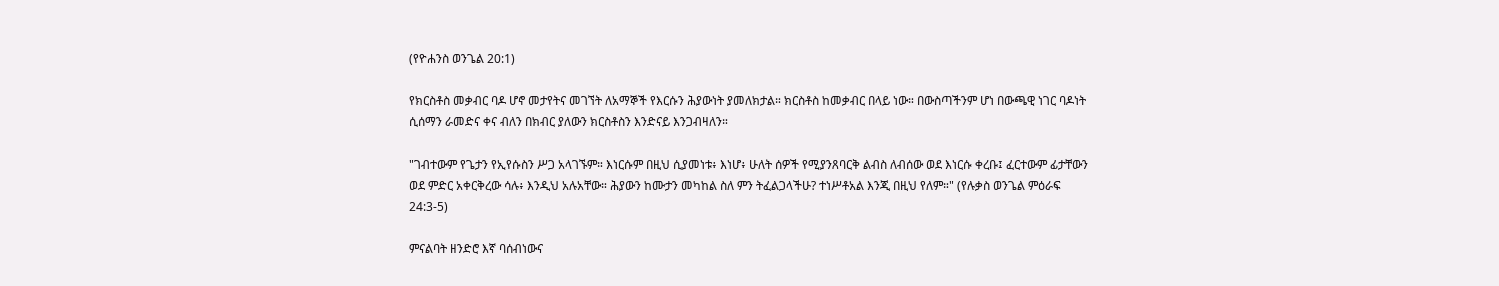(የዮሐንስ ወንጌል 20:1)

የክርስቶስ መቃብር ባዶ ሆኖ መታየትና መገኘት ለአማኞች የእርሱን ሕያውነት ያመለክታል። ክርስቶስ ከመቃብር በላይ ነው። በውስጣችንም ሆነ በውጫዊ ነገር ባዶነት ሲሰማን ራመድና ቀና ብለን በክብር ያለውን ክርስቶስን እንድናይ እንጋብዛለን።

"ገብተውም የጌታን የኢየሱስን ሥጋ አላገኙም። እነርሱም በዚህ ሲያመነቱ፥ እነሆ፥ ሁለት ሰዎች የሚያንጸባርቅ ልብስ ለብሰው ወደ እነርሱ ቀረቡ፤ ፈርተውም ፊታቸውን ወደ ምድር አቀርቅረው ሳሉ፥ እንዲህ አሉአቸው። ሕያውን ከሙታን መካከል ስለ ምን ትፈልጋላችሁ? ተነሥቶአል እንጂ በዚህ የለም።" (የሉቃስ ወንጌል ምዕራፍ 24:3-5)

ምናልባት ዘንድሮ እኛ ባሰብነውና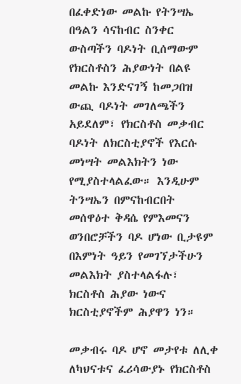በፈቀድነው መልኩ የትንሣኤ በዓልን ሳናከብር ስንቀር ውስጣችን ባዶነት ቢሰማውም የክርስቶስን ሕያውነት በልዩ መልኩ እንድናገኝ ከመጋበዝ ውጪ ባዶነት መገለጫችን አይደለም፣ የክርስቶስ መቃብር ባዶነት ለክርስቲያኖች የእርሱ መነሣት መልእክትን ነው የሚያስተላልፈው። እንዲሁም ትንሣኤን በምናከብርበት መሰዋዕተ ቅዳሴ የምእመናን ወንበሮቻችን ባዶ ሆነው ቢታዩም በእምነት ዓይን የመገኘታችሁን መልእክት ያስተላልፋሉ፣ ክርስቶስ ሕያው ነውና ክርስቲያኖችም ሕያዋን ነን።

መቃብሩ ባዶ ሆኖ መታየቱ ለሊቀ ለካህናቱና ፈሪሳውያኑ የክርስቶስ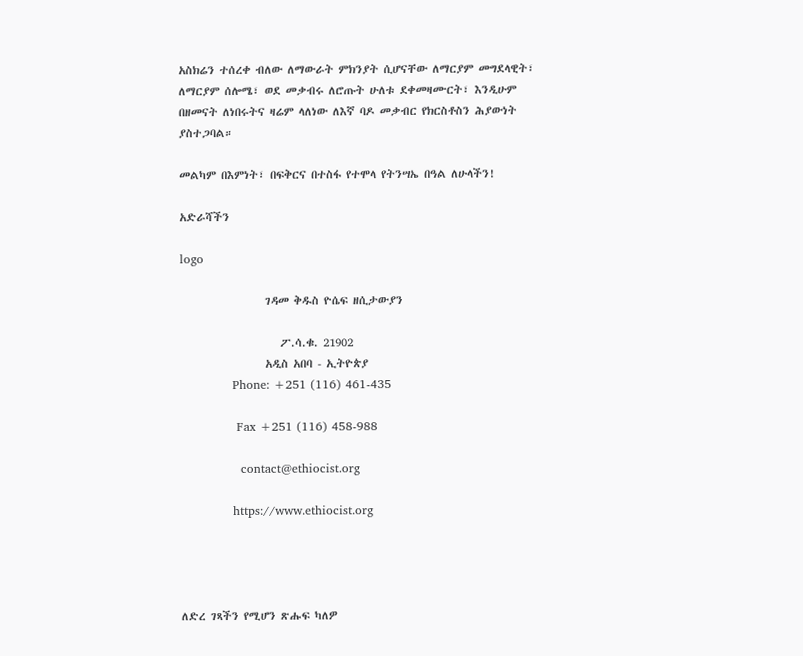አስክሬን ተሰረቀ ብለው ለማውራት ምክንያት ሲሆናቸው ለማርያም መግደላዊት፣ ለማርያም ሰሎሜ፣ ወደ መቃብሩ ለሮጡት ሁለቱ ደቀመዛሙርት፣ እንዲሁም በዘመናት ለነበሩትና ዛሬም ላለነው ለእኛ ባዶ መቃብር የክርስቶስን ሕያውነት ያስተጋባል።

መልካም በእምነት፣ በፍቅርና በተስፋ የተሞላ የትንሣኤ በዓል ለሁላችን!

አድራሻችን

logo

                 ገዳመ ቅዱስ ዮሴፍ ዘሲታውያን

                    ፖ.ሳ.ቁ. 21902
                 አዲስ አበባ - ኢትዮጵያ
             Phone: +251 (116) 461-435

              Fax +251 (116) 458-988

               contact@ethiocist.org

             https://www.ethiocist.org




ለድረ ገጻችን የሚሆን ጽሑፍ ካለዎ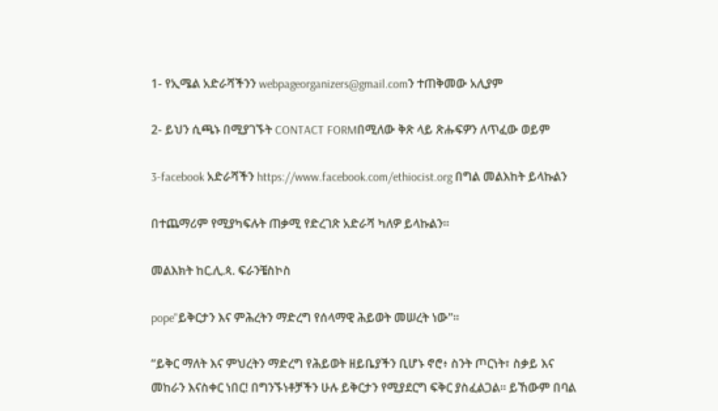1- የኢሜል አድራሻችንን webpageorganizers@gmail.comን ተጠቅመው አሊያም

2- ይህን ሲጫኑ በሚያገኙት CONTACT FORMበሚለው ቅጽ ላይ ጽሑፍዎን ለጥፈው ወይም

3-facebook አድራሻችን https://www.facebook.com/ethiocist.org በግል መልእከት ይላኩልን

በተጨማሪም የሚያካፍሉት ጠቃሚ የድረገጽ አድራሻ ካለዎ ይላኩልን።

መልእክት ከር.ሊ.ጳ. ፍራንቼስኮስ

pope"ይቅርታን እና ምሕረትን ማድረግ የሰላማዊ ሕይወት መሠረት ነው"።

“ይቅር ማለት እና ምህረትን ማድረግ የሕይወት ዘይቤያችን ቢሆኑ ኖሮ፥ ስንት ጦርነት፣ ስቃይ እና መከራን እናስቀር ነበር! በግንኙነቶቻችን ሁሉ ይቅርታን የሚያደርግ ፍቅር ያስፈልጋል። ይኸውም በባል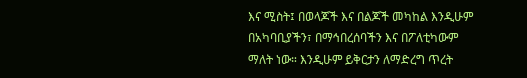እና ሚስት፤ በወላጆች እና በልጆች መካከል እንዲሁም በአካባቢያችን፣ በማኅበረሰባችን እና በፖለቲካውም ማለት ነው። እንዲሁም ይቅርታን ለማድረግ ጥረት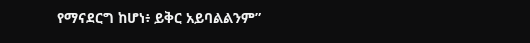የማናደርግ ከሆነ፥ ይቅር አይባልልንም”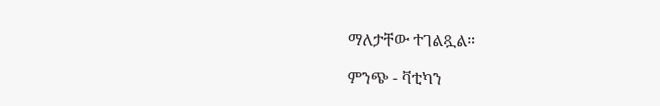ማለታቸው ተገልጿል።

ምንጭ - ቫቲካን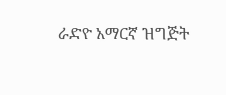ራድዮ አማርኛ ዝግጅት